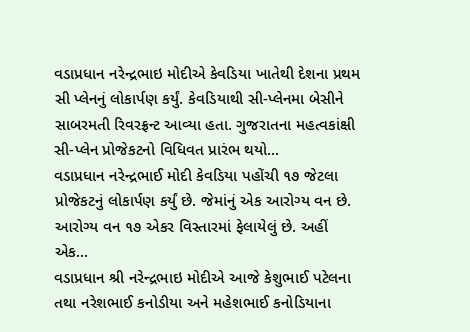વડાપ્રધાન નરેન્દ્રભાઇ મોદીએ કેવડિયા ખાતેથી દેશના પ્રથમ સી પ્લેનનું લોકાર્પણ કર્યું. કેવડિયાથી સી-પ્લેનમા બેસીને સાબરમતી રિવરફ્રન્ટ આવ્યા હતા. ગુજરાતના મહત્વકાંક્ષી સી-પ્લેન પ્રોજેકટનો વિધિવત પ્રારંભ થયો...
વડાપ્રધાન નરેન્દ્રભાઈ મોદી કેવડિયા પહોંચી ૧૭ જેટલા પ્રોજેકટનું લોકાર્પણ કર્યું છે. જેમાંનું એક આરોગ્ય વન છે. આરોગ્ય વન ૧૭ એકર વિસ્તારમાં ફેલાયેલું છે. અહીં એક...
વડાપ્રધાન શ્રી નરેન્દ્રભાઇ મોદીએ આજે કેશુભાઈ પટેલના તથા નરેશભાઈ કનોડીયા અને મહેશભાઈ કનોડિયાના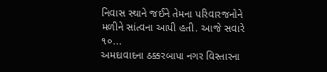નિવાસ સ્થાને જઈને તેમના પરિવારજનોને મળીને સાંત્વના આપી હતી. આજે સવારે ૧૦...
અમદાવાદના ઠક્કરબાપા નગર વિસ્તારના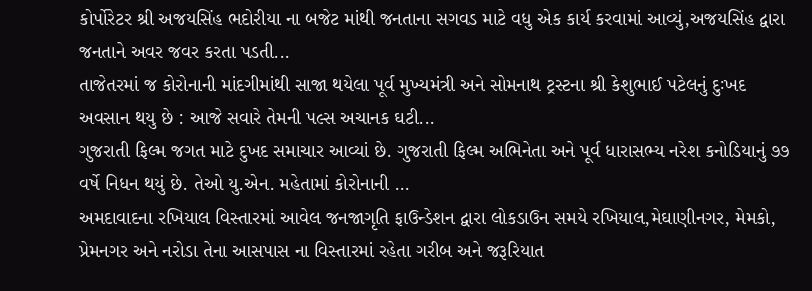કોર્પોરેટર શ્રી અજયસિંહ ભદોરીયા ના બજેટ માંથી જનતાના સગવડ માટે વધુ એક કાર્ય કરવામાં આવ્યું,અજયસિંહ દ્વારા જનતાને અવર જવર કરતા પડતી...
તાજેતરમાં જ કોરોનાની માંદગીમાંથી સાજા થયેલા પૂર્વ મુખ્યમંત્રી અને સોમનાથ ટ્રસ્ટના શ્રી કેશુભાઈ પટેલનું દુઃખદ અવસાન થયુ છે : આજે સવારે તેમની પલ્સ અચાનક ઘટી...
ગુજરાતી ફિલ્મ જગત માટે દુખદ સમાચાર આવ્યાં છે. ગુજરાતી ફિલ્મ અભિનેતા અને પૂર્વ ધારાસભ્ય નરેશ કનોડિયાનું ૭૭ વર્ષે નિધન થયું છે. તેઓ યુ.એન. મહેતામાં કોરોનાની ...
અમદાવાદના રખિયાલ વિસ્તારમાં આવેલ જનજાગૃતિ ફાઉન્ડેશન દ્વારા લોકડાઉન સમયે રખિયાલ,મેઘાણીનગર, મેમકો, પ્રેમનગર અને નરોડા તેના આસપાસ ના વિસ્તારમાં રહેતા ગરીબ અને જરૂરિયાત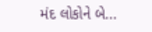મંદ લોકોને બે...